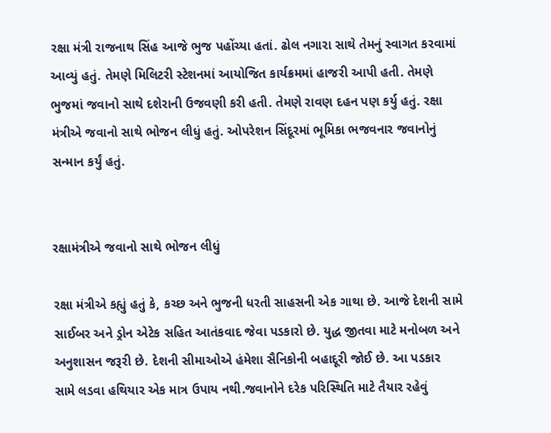રક્ષા મંત્રી રાજનાથ સિંહ આજે ભુજ પહોંચ્યા હતાં. ઢોલ નગારા સાથે તેમનું સ્વાગત કરવામાં આવ્યું હતું. તેમણે મિલિટરી સ્ટેશનમાં આયોજિત કાર્યક્રમમાં હાજરી આપી હતી. તેમણે ભુજમાં જવાનો સાથે દશેરાની ઉજવણી કરી હતી. તેમણે રાવણ દહન પણ કર્યુ હતું. રક્ષા મંત્રીએ જવાનો સાથે ભોજન લીધું હતું. ઓપરેશન સિંદૂરમાં ભૂમિકા ભજવનાર જવાનોનું સન્માન કર્યું હતું.


રક્ષામંત્રીએ જવાનો સાથે ભોજન લીધું

રક્ષા મંત્રીએ કહ્યું હતું કે, કચ્છ અને ભુજની ધરતી સાહસની એક ગાથા છે. આજે દેશની સામે સાઈબર અને ડ્રોન એટેક સહિત આતંકવાદ જેવા પડકારો છે. યુદ્ધ જીતવા માટે મનોબળ અને અનુશાસન જરૂરી છે. દેશની સીમાઓએ હંમેશા સૈનિકોની બહાદૂરી જોઈ છે. આ પડકાર સામે લડવા હથિયાર એક માત્ર ઉપાય નથી.જવાનોને દરેક પરિસ્થિતિ માટે તૈયાર રહેવું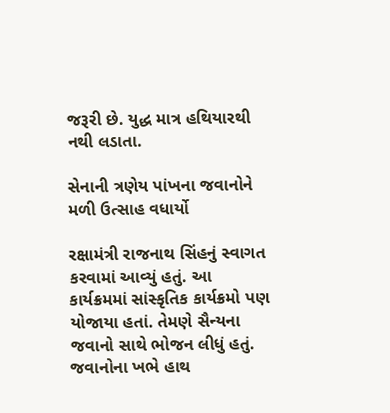જરૂરી છે. યુદ્ધ માત્ર હથિયારથી નથી લડાતા.

સેનાની ત્રણેય પાંખના જવાનોને મળી ઉત્સાહ વધાર્યો

રક્ષામંત્રી રાજનાથ સિંહનું સ્વાગત કરવામાં આવ્યું હતું. આ કાર્યક્રમમાં સાંસ્કૃતિક કાર્યક્રમો પણ યોજાયા હતાં. તેમણે સૈન્યના જવાનો સાથે ભોજન લીધું હતું. જવાનોના ખભે હાથ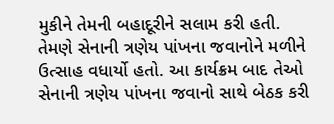મુકીને તેમની બહાદૂરીને સલામ કરી હતી. તેમણે સેનાની ત્રણેય પાંખના જવાનોને મળીને ઉત્સાહ વધાર્યો હતો. આ કાર્યક્રમ બાદ તેઓ સેનાની ત્રણેય પાંખના જવાનો સાથે બેઠક કરી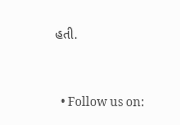હતી.


  • Follow us on: